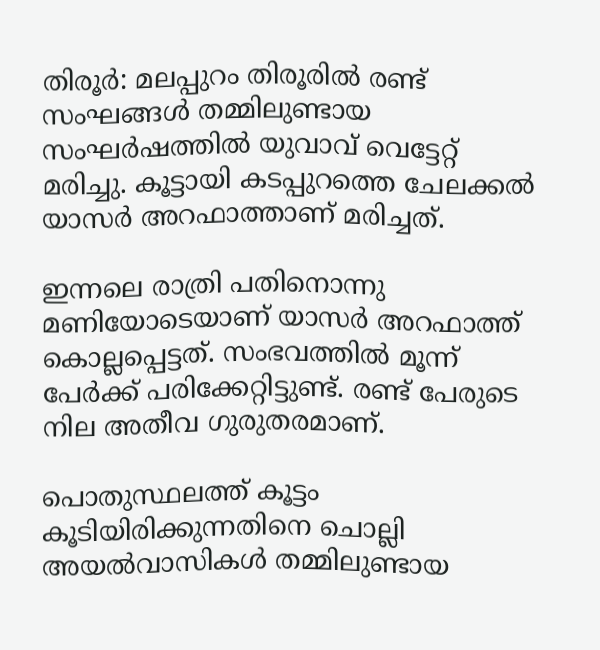തിരൂര്‍: മലപ്പുറം തിരൂരില്‍ രണ്ട് സംഘങ്ങള്‍ തമ്മിലുണ്ടായ സംഘര്‍ഷത്തില്‍ യുവാവ് വെട്ടേറ്റ് മരിച്ചു. കൂട്ടായി കടപ്പുറത്തെ ചേലക്കല്‍ യാസര്‍ അറഫാത്താണ് മരിച്ചത്.

ഇന്നലെ രാത്രി പതിനൊന്നു മണിയോടെയാണ് യാസര്‍ അറഫാത്ത് കൊല്ലപ്പെട്ടത്. സംഭവത്തില്‍ മൂന്ന് പേര്‍ക്ക് പരിക്കേറ്റിട്ടുണ്ട്. രണ്ട് പേരുടെ നില അതീവ ഗുരുതരമാണ്.

പൊതുസ്ഥലത്ത് കൂട്ടം കൂടിയിരിക്കുന്നതിനെ ചൊല്ലി അയല്‍വാസികള്‍ തമ്മിലുണ്ടായ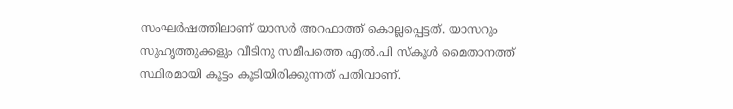സംഘര്‍ഷത്തിലാണ് യാസര്‍ അറഫാത്ത് കൊല്ലപ്പെട്ടത്. യാസറും സുഹൃത്തുക്കളും വീടിനു സമീപത്തെ എല്‍.പി സ്‌കൂള്‍ മൈതാനത്ത് സ്ഥിരമായി കൂട്ടം കൂടിയിരിക്കുന്നത് പതിവാണ്.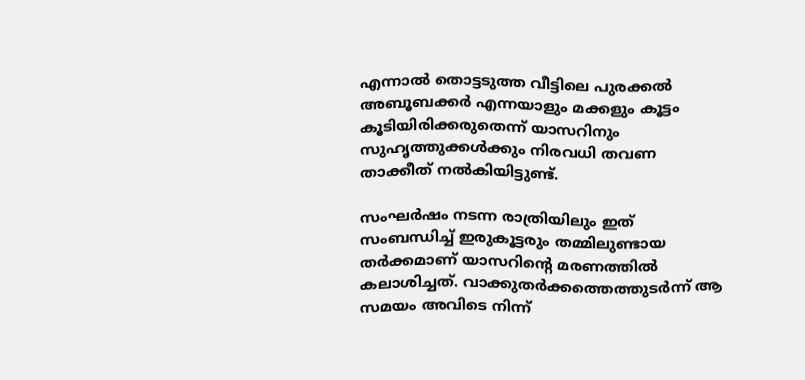എന്നാല്‍ തൊട്ടടുത്ത വീട്ടിലെ പുരക്കല്‍ അബൂബക്കര്‍ എന്നയാളും മക്കളും കൂട്ടം കൂടിയിരിക്കരുതെന്ന് യാസറിനും സുഹൃത്തുക്കള്‍ക്കും നിരവധി തവണ താക്കീത് നല്‍കിയിട്ടുണ്ട്.

സംഘര്‍ഷം നടന്ന രാത്രിയിലും ഇത് സംബന്ധിച്ച് ഇരുകൂട്ടരും തമ്മിലുണ്ടായ തര്‍ക്കമാണ് യാസറിന്റെ മരണത്തില്‍ കലാശിച്ചത്. വാക്കുതര്‍ക്കത്തെത്തുടര്‍ന്ന് ആ സമയം അവിടെ നിന്ന്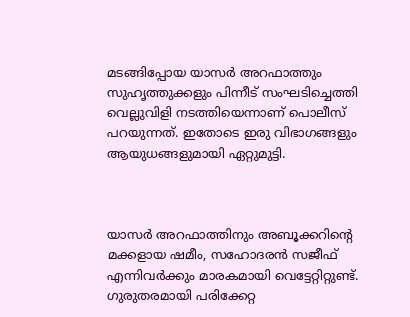മടങ്ങിപ്പോയ യാസര്‍ അറഫാത്തും സുഹൃത്തുക്കളും പിന്നീട് സംഘടിച്ചെത്തി വെല്ലുവിളി നടത്തിയെന്നാണ് പൊലീസ് പറയുന്നത്. ഇതോടെ ഇരു വിഭാഗങ്ങളും ആയുധങ്ങളുമായി ഏറ്റുമുട്ടി.



യാസര്‍ അറഫാത്തിനും അബൂക്കറിന്റെ മക്കളായ ഷമീം, സഹോദരന്‍ സജീഫ് എന്നിവര്‍ക്കും മാരകമായി വെട്ടേറ്റിറ്റുണ്ട്. ഗുരുതരമായി പരിക്കേറ്റ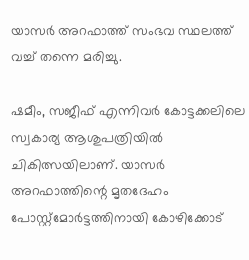യാസര്‍ അറഫാത്ത് സംഭവ സ്ഥലത്ത് വച്ച് തന്നെ മരിച്ചു.

ഷമീം, സജീഫ് എന്നിവര്‍ കോട്ടക്കലിലെ സ്വകാര്യ ആശുപത്രിയില്‍ ചികിത്സയിലാണ്. യാസര്‍ അറഫാത്തിന്റെ മൃതദേഹം പോസ്റ്റ്‌മോര്‍ട്ടത്തിനായി കോഴിക്കോട്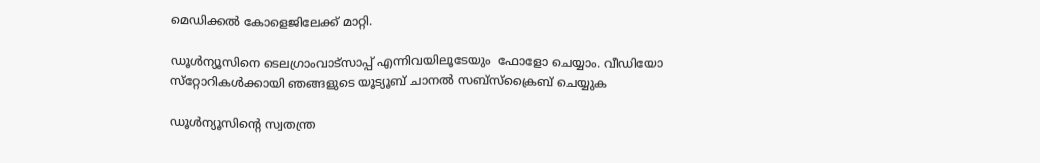മെഡിക്കല്‍ കോളെജിലേക്ക് മാറ്റി.

ഡൂള്‍ന്യൂസിനെ ടെലഗ്രാംവാട്‌സാപ്പ് എന്നിവയിലൂടേയും  ഫോളോ ചെയ്യാം. വീഡിയോ സ്‌റ്റോറികള്‍ക്കായി ഞങ്ങളുടെ യൂട്യൂബ് ചാനല്‍ സബ്‌സ്‌ക്രൈബ് ചെയ്യുക

ഡൂള്‍ന്യൂസിന്റെ സ്വതന്ത്ര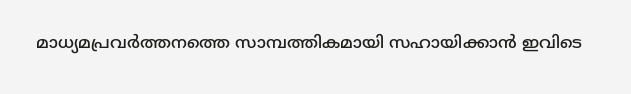മാധ്യമപ്രവര്‍ത്തനത്തെ സാമ്പത്തികമായി സഹായിക്കാന്‍ ഇവിടെ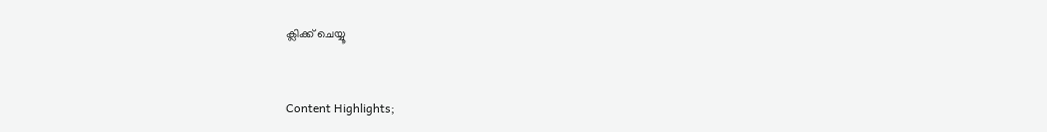ക്ലിക്ക് ചെയ്യൂ


Content Highlights;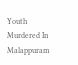Youth Murdered In Malappuram